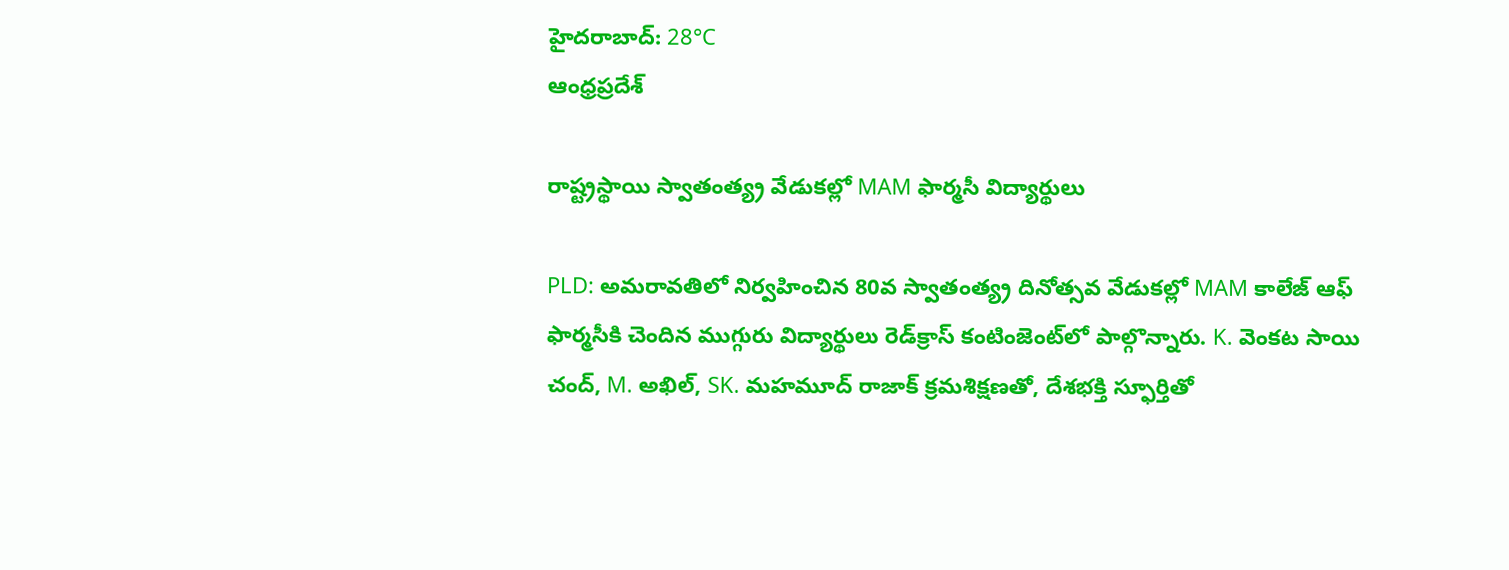హైదరాబాద్: 28°C
ఆంధ్రప్రదేశ్

రాష్ట్రస్థాయి స్వాతంత్య్ర వేడుకల్లో MAM ఫార్మసీ విద్యార్థులు

PLD: అమరావతిలో నిర్వహించిన 80వ స్వాతంత్య్ర దినోత్సవ వేడుకల్లో MAM కాలేజ్ ఆఫ్ ఫార్మసీకి చెందిన ముగ్గురు విద్యార్థులు రెడ్‌క్రాస్ కంటింజెంట్‌లో పాల్గొన్నారు. K. వెంకట సాయి చంద్, M. అఖిల్, SK. మహమూద్ రాజాక్ క్రమశిక్షణతో, దేశభక్తి స్ఫూర్తితో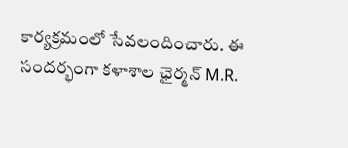కార్యక్రమంలో సేవలందించారు. ఈ సందర్భంగా కళాశాల ఛైర్మన్ M.R.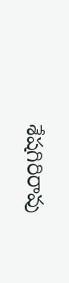శేషగిరిరావు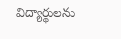విద్యార్థులను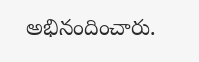అభినందించారు.